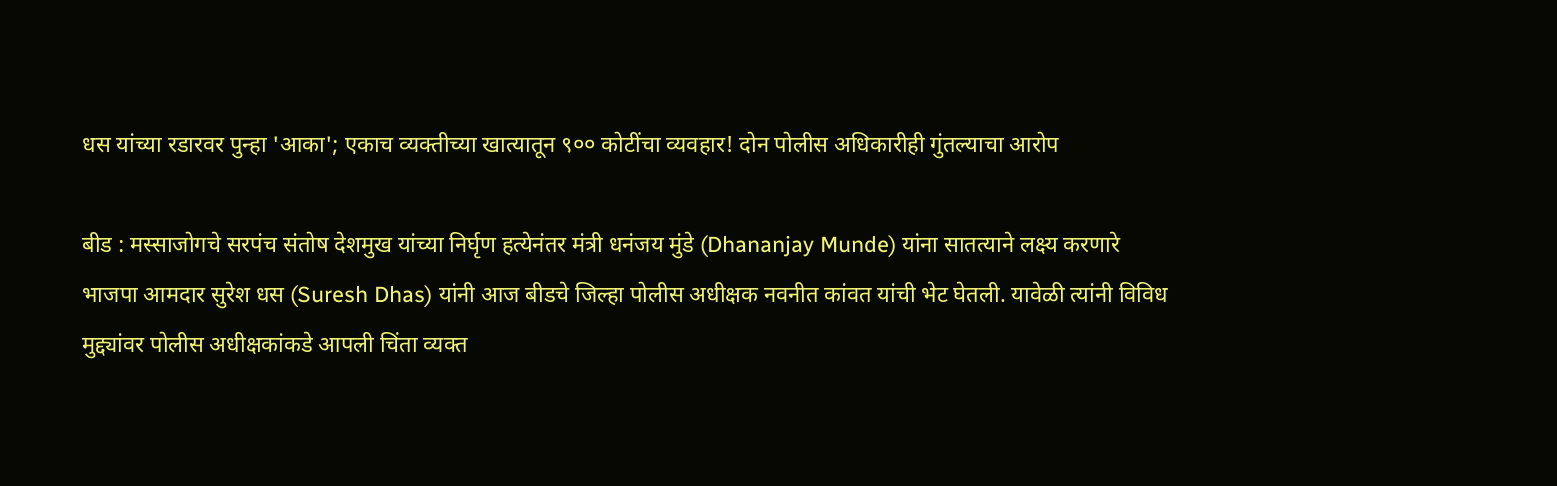धस यांच्या रडारवर पुन्हा 'आका'; एकाच व्यक्तीच्या खात्यातून ९०० कोटींचा व्यवहार! दोन पोलीस अधिकारीही गुंतल्याचा आरोप

बीड : मस्साजोगचे सरपंच संतोष देशमुख यांच्या निर्घृण हत्येनंतर मंत्री धनंजय मुंडे (Dhananjay Munde) यांना सातत्याने लक्ष्य करणारे भाजपा आमदार सुरेश धस (Suresh Dhas) यांनी आज बीडचे जिल्हा पोलीस अधीक्षक नवनीत कांवत यांची भेट घेतली. यावेळी त्यांनी विविध मुद्द्यांवर पोलीस अधीक्षकांकडे आपली चिंता व्यक्त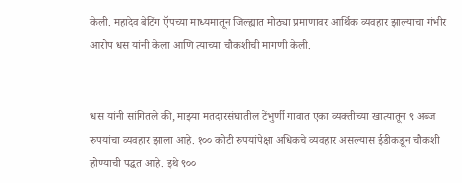केली. महादेव बेटिंग ऍपच्या माध्यमातून जिल्ह्यात मोठ्या प्रमाणावर आर्थिक व्यवहार झाल्याचा गंभीर आरोप धस यांनी केला आणि त्याच्या चौकशीची मागणी केली.


धस यांनी सांगितले की, माझ्या मतदारसंघातील टेंभुर्णी गावात एका व्यक्तीच्या खात्यातून ९ अब्ज रुपयांचा व्यवहार झाला आहे. १०० कोटी रुपयांपेक्षा अधिकचे व्यवहार असल्यास ईडीकडून चौकशी होण्याची पद्धत आहे. इथे ९००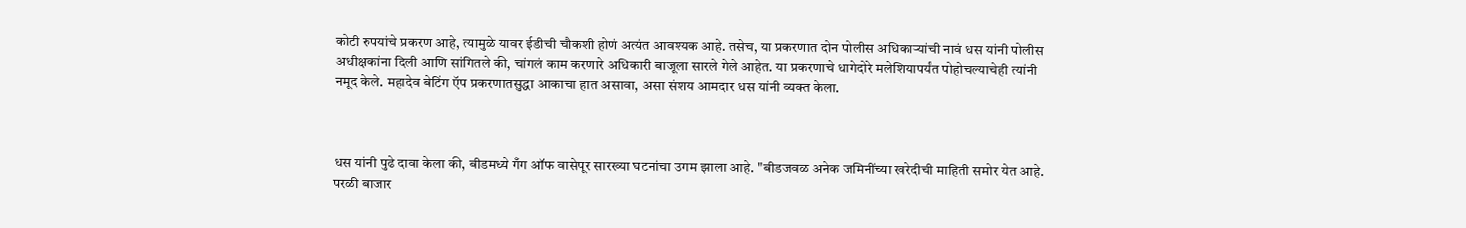कोटी रुपयांचे प्रकरण आहे, त्यामुळे यावर ईडीची चौकशी होणं अत्यंत आवश्यक आहे. तसेच, या प्रकरणात दोन पोलीस अधिकाऱ्यांची नावं धस यांनी पोलीस अधीक्षकांना दिली आणि सांगितले की, चांगलं काम करणारे अधिकारी बाजूला सारले गेले आहेत. या प्रकरणाचे धागेदोरे मलेशियापर्यंत पोहोचल्याचेही त्यांनी नमूद केले. महादेव बेटिंग ऍप प्रकरणातसुद्धा आकाचा हात असावा, असा संशय आमदार धस यांनी व्यक्त केला.



धस यांनी पुढे दावा केला की, बीडमध्ये गँग ऑफ वासेपूर सारख्या घटनांचा उगम झाला आहे. "बीडजवळ अनेक जमिनींच्या खरेदीची माहिती समोर येत आहे. परळी बाजार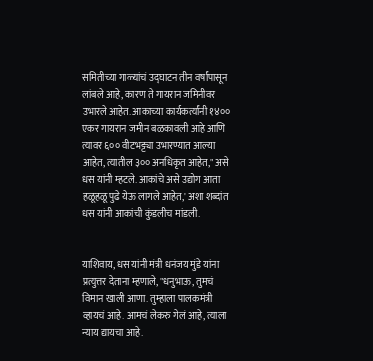समितीच्या गाळ्यांचं उद्घाटन तीन वर्षांपासून लांबले आहे, कारण ते गायरान जमिनीवर उभारले आहेत. आकाच्या कार्यकर्त्यांनी १४०० एकर गायरान जमीन बळकावली आहे आणि त्यावर ६०० वीटभट्ट्या उभारण्यात आल्या आहेत, त्यातील ३०० अनधिकृत आहेत," असे धस यांनी म्हटले. आकांचे असे उद्योग आता हळूहळू पुढे येऊ लागले आहेत,' अशा शब्दांत धस यांनी आकांची कुंडलीच मांडली.


याशिवाय, धस यांनी मंत्री धनंजय मुंडे यांना प्रत्युत्तर देताना म्हणाले, "धनुभाऊ, तुमचं विमान खाली आणा. तुम्हाला पालकमंत्री व्हायचं आहे. आमचं लेकरु गेलं आहे, त्याला न्याय द्यायचा आहे.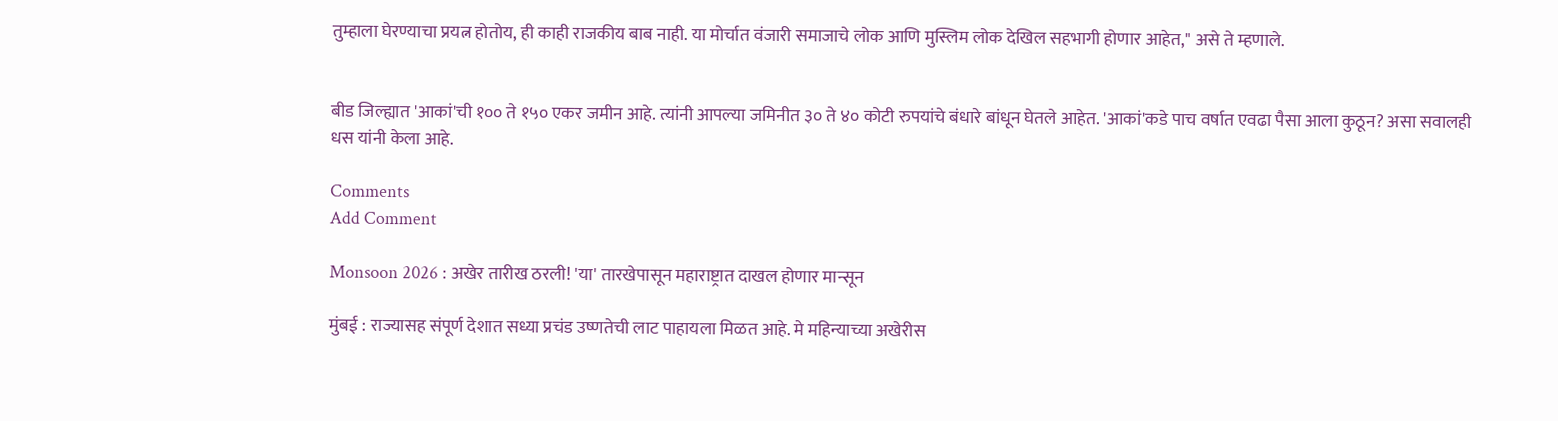तुम्हाला घेरण्याचा प्रयत्न होतोय, ही काही राजकीय बाब नाही. या मोर्चात वंजारी समाजाचे लोक आणि मुस्लिम लोक देखिल सहभागी होणार आहेत," असे ते म्हणाले.


बीड जिल्ह्यात 'आकां'ची १०० ते १५० एकर जमीन आहे. त्यांनी आपल्या जमिनीत ३० ते ४० कोटी रुपयांचे बंधारे बांधून घेतले आहेत. 'आकां'कडे पाच वर्षात एवढा पैसा आला कुठून? असा सवालही धस यांनी केला आहे.

Comments
Add Comment

Monsoon 2026 : अखेर तारीख ठरली! 'या' तारखेपासून महाराष्ट्रात दाखल होणार मान्सून

मुंबई : राज्यासह संपूर्ण देशात सध्या प्रचंड उष्णतेची लाट पाहायला मिळत आहे. मे महिन्याच्या अखेरीस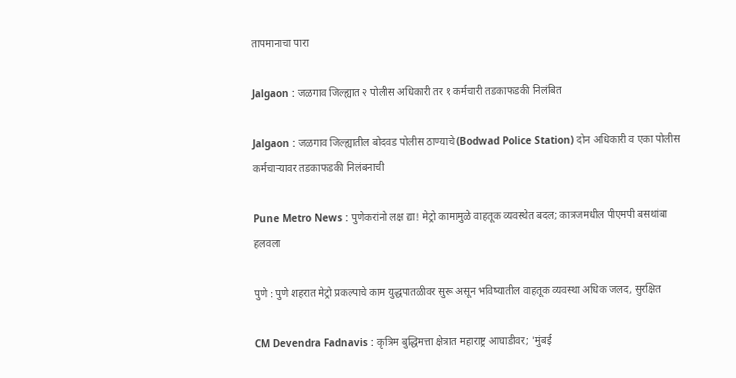तापमानाचा पारा

Jalgaon : जळगाव जिल्ह्यात २ पोलीस अधिकारी तर १ कर्मचारी तडकाफडकी निलंबित

Jalgaon : जळगाव जिल्ह्यातील बोदवड पोलीस ठाण्याचे (Bodwad Police Station) दोन अधिकारी व एका पोलीस कर्मचाऱ्यावर तडकाफडकी निलंबनाची

Pune Metro News : पुणेकरांनो लक्ष द्या! मेट्रो कामामुळे वाहतूक व्यवस्थेत बदल; कात्रजमधील पीएमपी बसथांबा हलवला

पुणे : पुणे शहरात मेट्रो प्रकल्पाचे काम युद्धपातळीवर सुरू असून भविष्यातील वाहतूक व्यवस्था अधिक जलद, सुरक्षित

CM Devendra Fadnavis : कृत्रिम बुद्धिमत्ता क्षेत्रात महाराष्ट्र आघाडीवर; 'मुंबई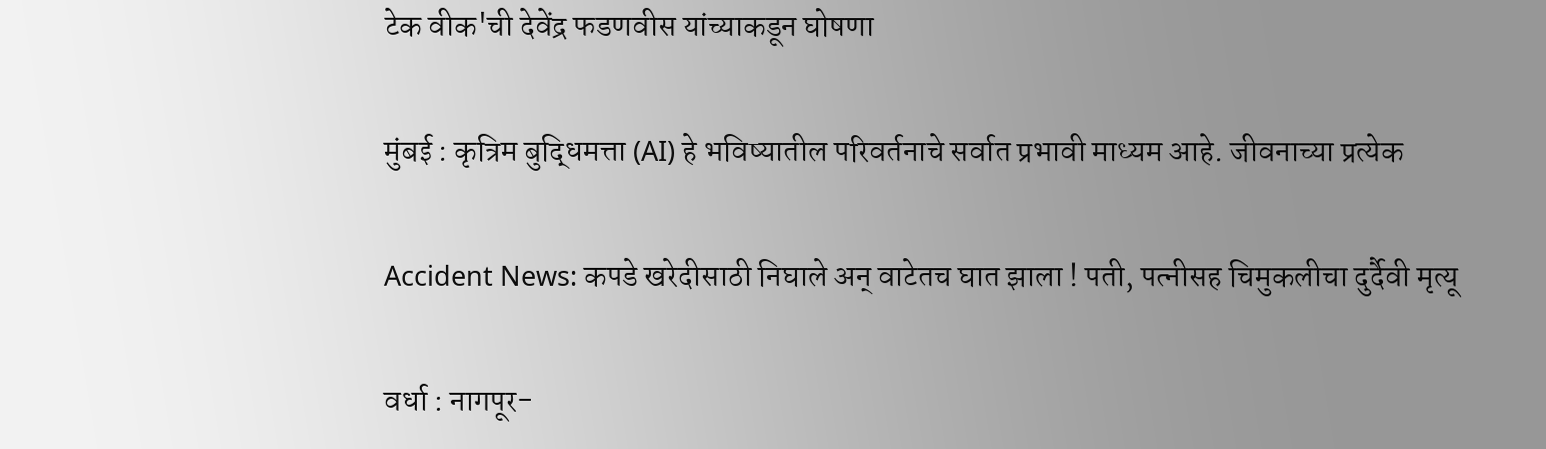टेक वीक'ची देवेंद्र फडणवीस यांच्याकडून घोषणा

मुंबई : कृत्रिम बुद्धिमत्ता (AI) हे भविष्यातील परिवर्तनाचे सर्वात प्रभावी माध्यम आहे. जीवनाच्या प्रत्येक

Accident News: कपडे खरेदीसाठी निघाले अन् वाटेतच घात झाला ! पती, पत्नीसह चिमुकलीचा दुर्दैवी मृत्यू

वर्धा : नागपूर-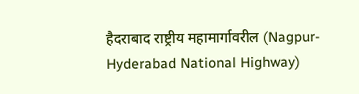हैदराबाद राष्ट्रीय महामार्गावरील (Nagpur-Hyderabad National Highway)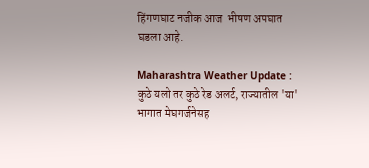हिंगणघाट नजीक आज  भीषण अपघात घडला आहे.

Maharashtra Weather Update : कुठे यलो तर कुठे रेड अलर्ट, राज्यातील 'या' भागात मेघगर्जनेसह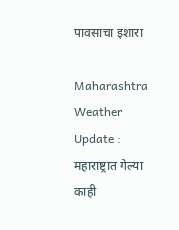पावसाचा इशारा

Maharashtra Weather Update : महाराष्ट्रात गेल्या काही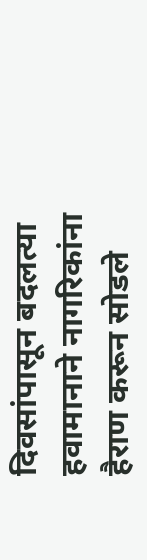दिवसांपासून बदलत्या हवामानाने नागरिकांना हैराण करून सोडले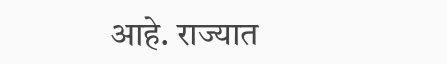आहे. राज्यात